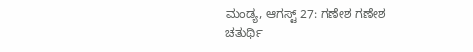ಮಂಡ್ಯ, ಆಗಸ್ಟ್ 27: ಗಣೇಶ ಗಣೇಶ ಚತುರ್ಥಿ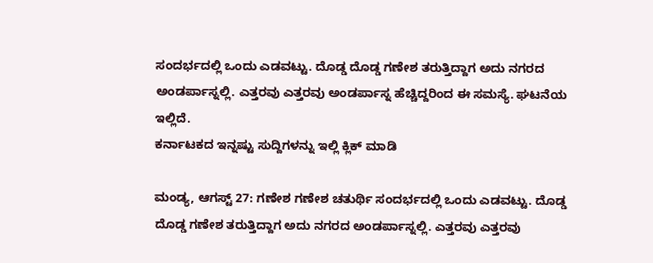ಸಂದರ್ಭದಲ್ಲಿ ಒಂದು ಎಡವಟ್ಟು. ದೊಡ್ಡ ದೊಡ್ಡ ಗಣೇಶ ತರುತ್ತಿದ್ದಾಗ ಅದು ನಗರದ ಅಂಡರ್ಪಾಸ್ನಲ್ಲಿ. ಎತ್ತರವು ಎತ್ತರವು ಅಂಡರ್ಪಾಸ್ನ ಹೆಚ್ಚಿದ್ದರಿಂದ ಈ ಸಮಸ್ಯೆ. ಘಟನೆಯ ಇಲ್ಲಿದೆ.
ಕರ್ನಾಟಕದ ಇನ್ನಷ್ಟು ಸುದ್ದಿಗಳನ್ನು ಇಲ್ಲಿ ಕ್ಲಿಕ್ ಮಾಡಿ

ಮಂಡ್ಯ, ಆಗಸ್ಟ್ 27: ಗಣೇಶ ಗಣೇಶ ಚತುರ್ಥಿ ಸಂದರ್ಭದಲ್ಲಿ ಒಂದು ಎಡವಟ್ಟು. ದೊಡ್ಡ ದೊಡ್ಡ ಗಣೇಶ ತರುತ್ತಿದ್ದಾಗ ಅದು ನಗರದ ಅಂಡರ್ಪಾಸ್ನಲ್ಲಿ. ಎತ್ತರವು ಎತ್ತರವು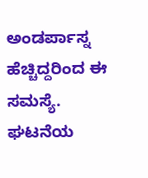ಅಂಡರ್ಪಾಸ್ನ ಹೆಚ್ಚಿದ್ದರಿಂದ ಈ ಸಮಸ್ಯೆ. ಘಟನೆಯ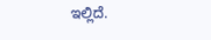ಇಲ್ಲಿದೆ.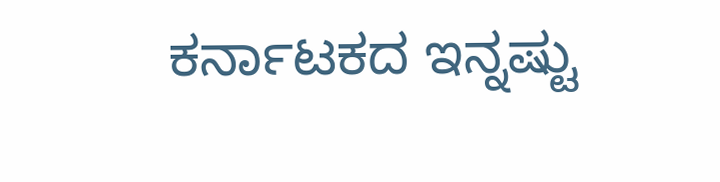ಕರ್ನಾಟಕದ ಇನ್ನಷ್ಟು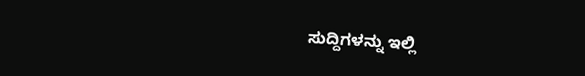ಸುದ್ದಿಗಳನ್ನು ಇಲ್ಲಿ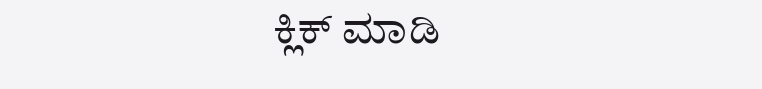ಕ್ಲಿಕ್ ಮಾಡಿ